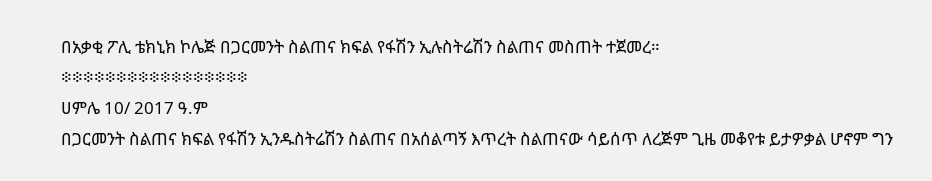በአቃቂ ፖሊ ቴክኒክ ኮሌጅ በጋርመንት ስልጠና ክፍል የፋሽን ኢሉስትሬሽን ስልጠና መስጠት ተጀመረ።
፨፨፨፨፨፨፨፨፨፨፨፨፨፨፨፨፨
ሀምሌ 10/ 2017 ዓ.ም
በጋርመንት ስልጠና ክፍል የፋሽን ኢንዱስትሬሽን ስልጠና በአሰልጣኝ እጥረት ስልጠናው ሳይሰጥ ለረጅም ጊዜ መቆየቱ ይታዎቃል ሆኖም ግን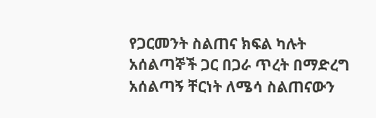የጋርመንት ስልጠና ክፍል ካሉት አሰልጣኞች ጋር በጋራ ጥረት በማድረግ አሰልጣኝ ቸርነት ለሜሳ ስልጠናውን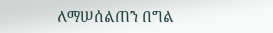ለማሠሰልጠን በግል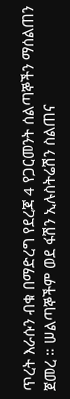ጥረት እራሱን ብቁ በማድረግ የደረጃ 4 የጋርመንት ሰልጣኞችን ማሰልጠን ጀመረ ። ሠልጣኞችም ወደ ፋሽን ኢሉስትሬሽን ስልጠና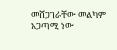መሸጋገራቸው መልካም አጋጣሚ ነው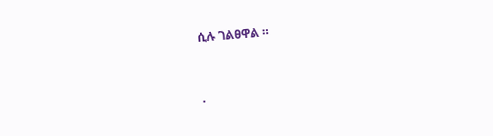ሲሉ ገልፀዋል ።


.